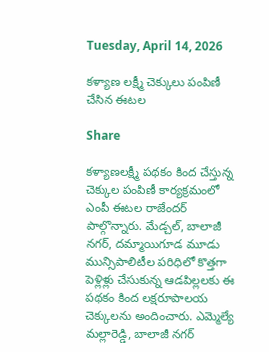Tuesday, April 14, 2026

కళ్యాణ లక్ష్మీ చెక్కులు పంపిణీ చేసిన ఈటల

Share

కళ్యాణలక్ష్మీ పథకం కింద చేస్తున్న చెక్కుల పంపిణీ కార్యక్రమంలో ఎంపీ ఈటల రాజేందర్ పాల్గొన్నారు. మేడ్చల్, బాలాజీ నగర్, దమ్మాయిగూడ మూడు మున్సిపాలిటీల పరిధిలో కొత్తగా పెళ్లిళ్లు చేసుకున్న ఆడపిల్లలకు ఈ పథకం కింద లక్షరూపాలయ చెక్కులను అందించారు. ఎమ్మెల్యే మల్లారెడ్డి, బాలాజీ నగర్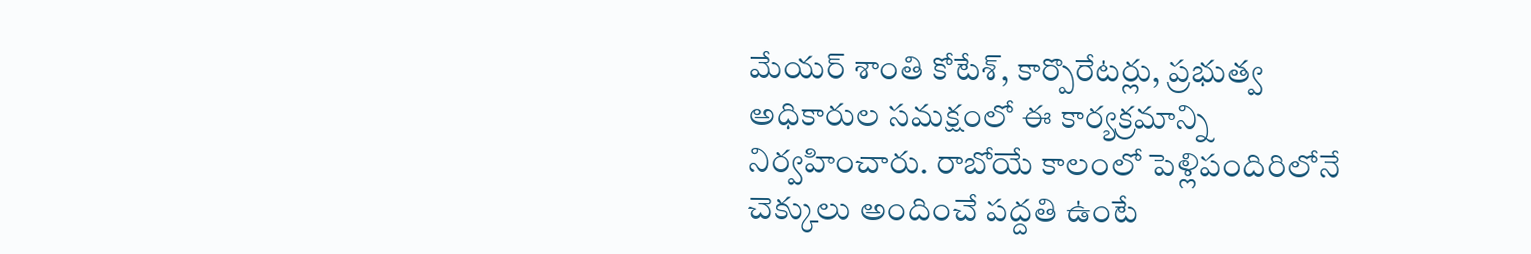మేయర్ శాంతి కోటేశ్, కార్పొరేటర్లు, ప్రభుత్వ అధికారుల సమక్షంలో ఈ కార్యక్రమాన్ని నిర్వహించారు. రాబోయే కాలంలో పెళ్లిపందిరిలోనే చెక్కులు అందించే పద్దతి ఉంటే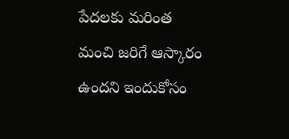పేదలకు మరింత మంచి జరిగే ఆస్కారం ఉందని ఇందుకోసం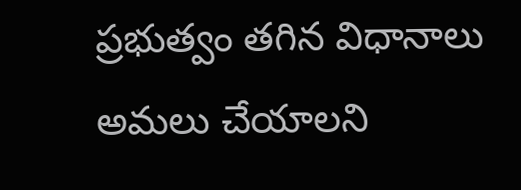ప్రభుత్వం తగిన విధానాలు అమలు చేయాలని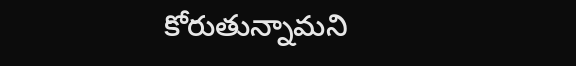కోరుతున్నామని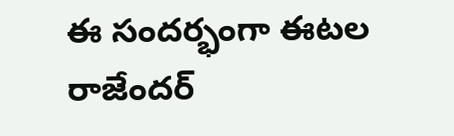ఈ సందర్భంగా ఈటల రాజేందర్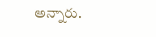అన్నారు.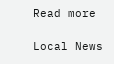Read more

Local News